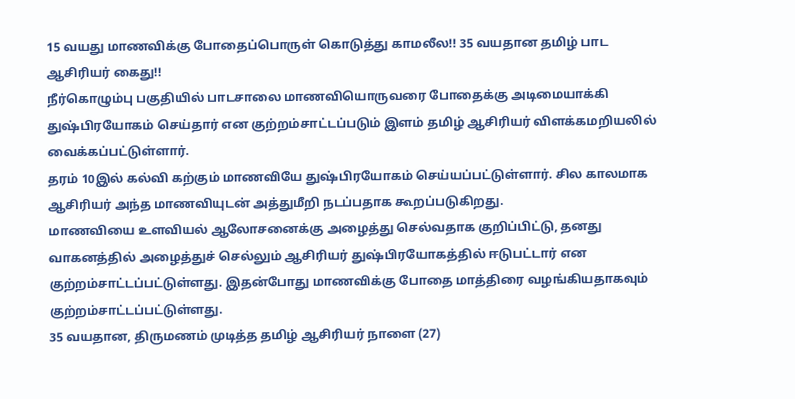15 வயது மாணவிக்கு போதைப்பொருள் கொடுத்து காமலீல!! 35 வயதான தமிழ் பாட ஆசிரியர் கைது!!
நீர்கொழும்பு பகுதியில் பாடசாலை மாணவியொருவரை போதைக்கு அடிமையாக்கி துஷ்பிரயோகம் செய்தார் என குற்றம்சாட்டப்படும் இளம் தமிழ் ஆசிரியர் விளக்கமறியலில் வைக்கப்பட்டுள்ளார்.
தரம் 10இல் கல்வி கற்கும் மாணவியே துஷ்பிரயோகம் செய்யப்பட்டுள்ளார். சில காலமாக ஆசிரியர் அந்த மாணவியுடன் அத்துமீறி நடப்பதாக கூறப்படுகிறது.
மாணவியை உளவியல் ஆலோசனைக்கு அழைத்து செல்வதாக குறிப்பிட்டு, தனது வாகனத்தில் அழைத்துச் செல்லும் ஆசிரியர் துஷ்பிரயோகத்தில் ஈடுபட்டார் என குற்றம்சாட்டப்பட்டுள்ளது. இதன்போது மாணவிக்கு போதை மாத்திரை வழங்கியதாகவும் குற்றம்சாட்டப்பட்டுள்ளது.
35 வயதான, திருமணம் முடித்த தமிழ் ஆசிரியர் நாளை (27)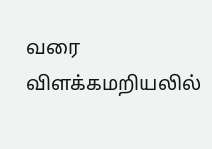வரை விளக்கமறியலில்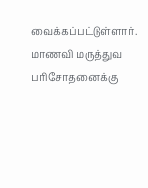வைக்கப்பட்டுள்ளார்.
மாணவி மருத்துவ பரிசோதனைக்கு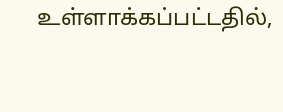உள்ளாக்கப்பட்டதில்,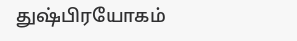துஷ்பிரயோகம்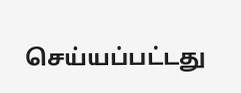செய்யப்பட்டது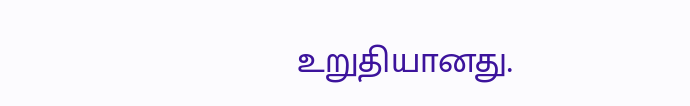உறுதியானது.